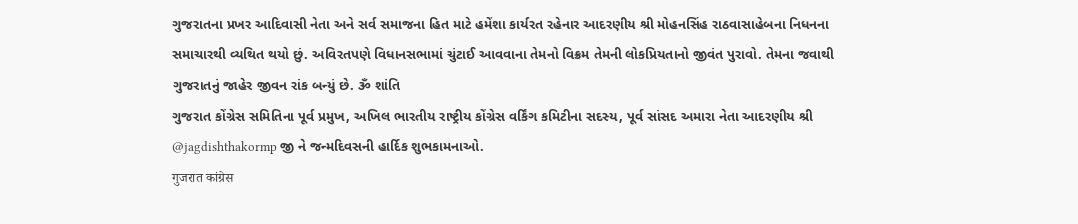ગુજરાતના પ્રખર આદિવાસી નેતા અને સર્વ સમાજના હિત માટે હમેંશા કાર્યરત રહેનાર આદરણીય શ્રી મોહનસિંહ રાઠવાસાહેબના નિધનના સમાચારથી વ્યથિત થયો છું. અવિરતપણે વિધાનસભામાં ચુંટાઈ આવવાના તેમનો વિક્રમ તેમની લોકપ્રિયતાનો જીવંત પુરાવો. તેમના જવાથી ગુજરાતનું જાહેર જીવન રાંક બન્યું છે. ૐ શાંતિ
ગુજરાત કોંગ્રેસ સમિતિના પૂર્વ પ્રમુખ, અખિલ ભારતીય રાષ્ટ્રીય કોંગ્રેસ વર્કિંગ કમિટીના સદસ્ય, પૂર્વ સાંસદ અમારા નેતા આદરણીય શ્રી @jagdishthakormp જી ને જન્મદિવસની હાર્દિક શુભકામનાઓ.
गुजरात कांग्रेस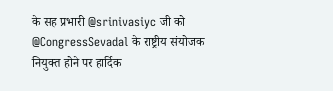के सह प्रभारी @srinivasiyc जी को @CongressSevadal के राष्ट्रीय संयोजक नियुक्त होने पर हार्दिक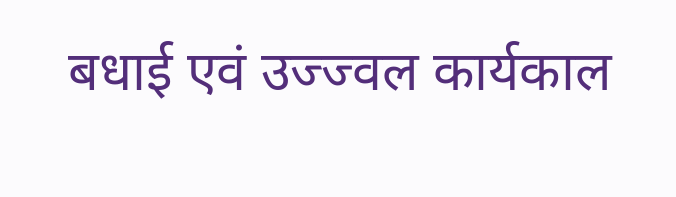बधाई एवं उज्ज्वल कार्यकाल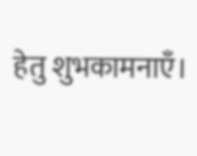हेतु शुभकामनाएँ।